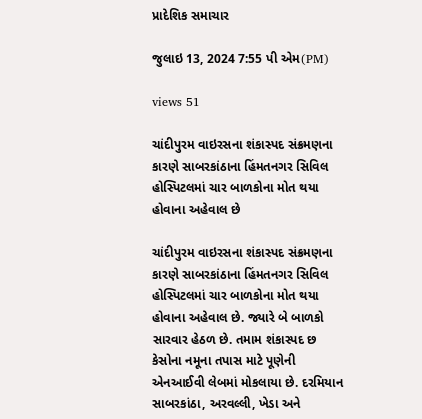પ્રાદેશિક સમાચાર

જુલાઇ 13, 2024 7:55 પી એમ(PM)

views 51

ચાંદીપુરમ વાઇરસના શંકાસ્પદ સંક્રમણના કારણે સાબરકાંઠાના હિંમતનગર સિવિલ હોસ્પિટલમાં ચાર બાળકોના મોત થયા હોવાના અહેવાલ છે

ચાંદીપુરમ વાઇરસના શંકાસ્પદ સંક્રમણના કારણે સાબરકાંઠાના હિંમતનગર સિવિલ હોસ્પિટલમાં ચાર બાળકોના મોત થયા હોવાના અહેવાલ છે. જ્યારે બે બાળકો સારવાર હેઠળ છે. તમામ શંકાસ્પદ છ કેસોના નમૂના તપાસ માટે પૂણેની એનઆઈવી લેબમાં મોકલાયા છે. દરમિયાન સાબરકાંઠા, અરવલ્લી, ખેડા અને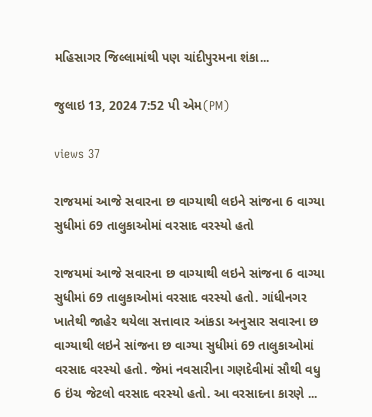મહિસાગર જિલ્લામાંથી પણ ચાંદીપુરમના શંકા...

જુલાઇ 13, 2024 7:52 પી એમ(PM)

views 37

રાજયમાં આજે સવારના છ વાગ્યાથી લઇને સાંજના 6 વાગ્યા સુધીમાં 69 તાલુકાઓમાં વરસાદ વરસ્યો હતો

રાજયમાં આજે સવારના છ વાગ્યાથી લઇને સાંજના 6 વાગ્યા સુધીમાં 69 તાલુકાઓમાં વરસાદ વરસ્યો હતો. ગાંધીનગર ખાતેથી જાહેર થયેલા સત્તાવાર આંકડા અનુસાર સવારના છ વાગ્યાથી લઇને સાંજના છ વાગ્યા સુધીમાં 69 તાલુકાઓમાં વરસાદ વરસ્યો હતો. જેમાં નવસારીના ગણદેવીમાં સૌથી વધુ 6 ઇંચ જેટલો વરસાદ વરસ્યો હતો. આ વરસાદના કારણે ...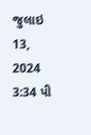જુલાઇ 13, 2024 3:34 પી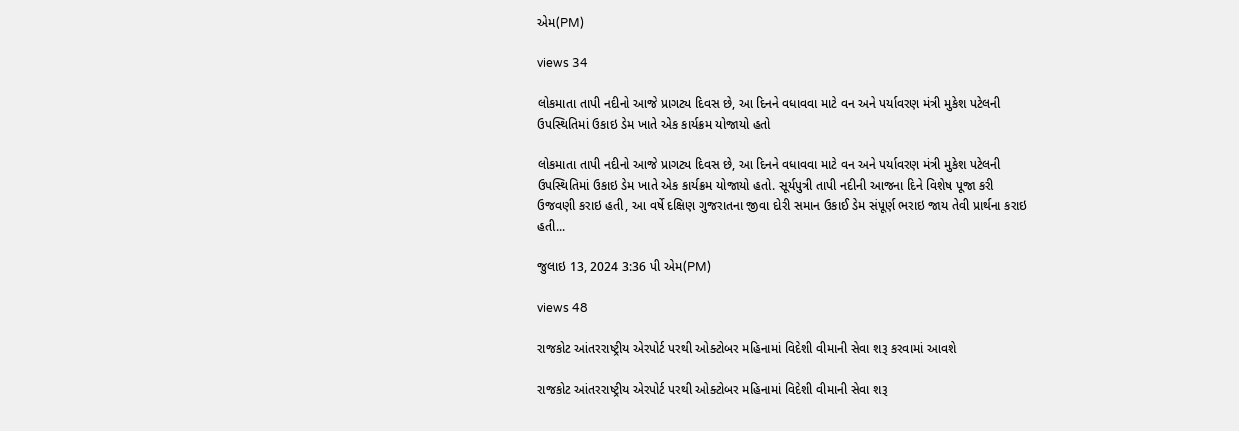એમ(PM)

views 34

લોકમાતા તાપી નદીનો આજે પ્રાગટ્ય દિવસ છે, આ દિનને વધાવવા માટે વન અને પર્યાવરણ મંત્રી મુકેશ પટેલની ઉપસ્થિતિમાં ઉકાઇ ડેમ ખાતે એક કાર્યક્રમ યોજાયો હતો

લોકમાતા તાપી નદીનો આજે પ્રાગટ્ય દિવસ છે, આ દિનને વધાવવા માટે વન અને પર્યાવરણ મંત્રી મુકેશ પટેલની ઉપસ્થિતિમાં ઉકાઇ ડેમ ખાતે એક કાર્યક્રમ યોજાયો હતો. સૂર્યપુત્રી તાપી નદીની આજના દિને વિશેષ પૂજા કરી ઉજવણી કરાઇ હતી, આ વર્ષે દક્ષિણ ગુજરાતના જીવા દોરી સમાન ઉકાઈ ડેમ સંપૂર્ણ ભરાઇ જાય તેવી પ્રાર્થના કરાઇ હતી...

જુલાઇ 13, 2024 3:36 પી એમ(PM)

views 48

રાજકોટ આંતરરાષ્ટ્રીય એરપોર્ટ પરથી ઓક્ટોબર મહિનામાં વિદેશી વીમાની સેવા શરૂ કરવામાં આવશે

રાજકોટ આંતરરાષ્ટ્રીય એરપોર્ટ પરથી ઓક્ટોબર મહિનામાં વિદેશી વીમાની સેવા શરૂ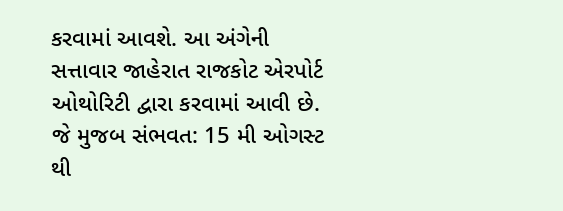કરવામાં આવશે. આ અંગેની સત્તાવાર જાહેરાત રાજકોટ એરપોર્ટ ઓથોરિટી દ્વારા કરવામાં આવી છે. જે મુજબ સંભવત: 15 મી ઓગસ્ટ થી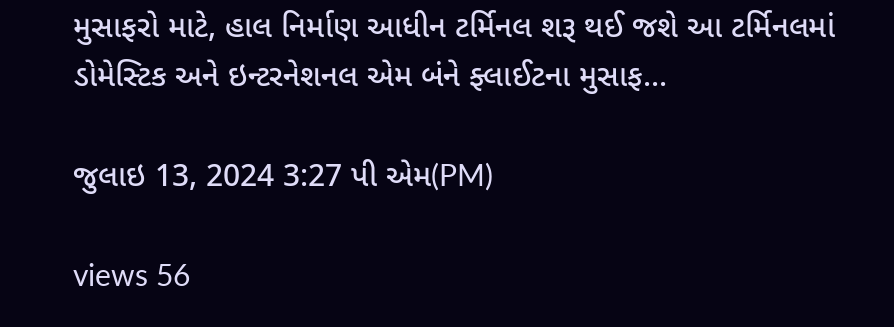મુસાફરો માટે, હાલ નિર્માણ આધીન ટર્મિનલ શરૂ થઈ જશે આ ટર્મિનલમાં ડોમેસ્ટિક અને ઇન્ટરનેશનલ એમ બંને ફ્લાઈટના મુસાફ...

જુલાઇ 13, 2024 3:27 પી એમ(PM)

views 56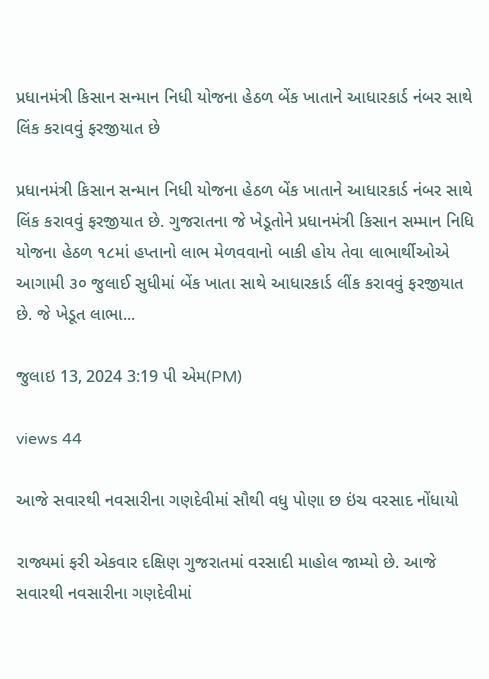પ્રધાનમંત્રી કિસાન સન્માન નિધી યોજના હેઠળ બેંક ખાતાને આધારકાર્ડ નંબર સાથે લિંક કરાવવું ફરજીયાત છે

પ્રધાનમંત્રી કિસાન સન્માન નિધી યોજના હેઠળ બેંક ખાતાને આધારકાર્ડ નંબર સાથે લિંક કરાવવું ફરજીયાત છે. ગુજરાતના જે ખેડૂતોને પ્રધાનમંત્રી કિસાન સમ્માન નિધિ યોજના હેઠળ ૧૮માં હપ્તાનો લાભ મેળવવાનો બાકી હોય તેવા લાભાર્થીઓએ આગામી ૩૦ જુલાઈ સુધીમાં બેંક ખાતા સાથે આધારકાર્ડ લીંક કરાવવું ફરજીયાત છે. જે ખેડૂત લાભા...

જુલાઇ 13, 2024 3:19 પી એમ(PM)

views 44

આજે સવારથી નવસારીના ગણદેવીમાં સૌથી વધુ પોણા છ ઇંચ વરસાદ નોંધાયો

રાજ્યમાં ફરી એકવાર દક્ષિણ ગુજરાતમાં વરસાદી માહોલ જામ્યો છે. આજે સવારથી નવસારીના ગણદેવીમાં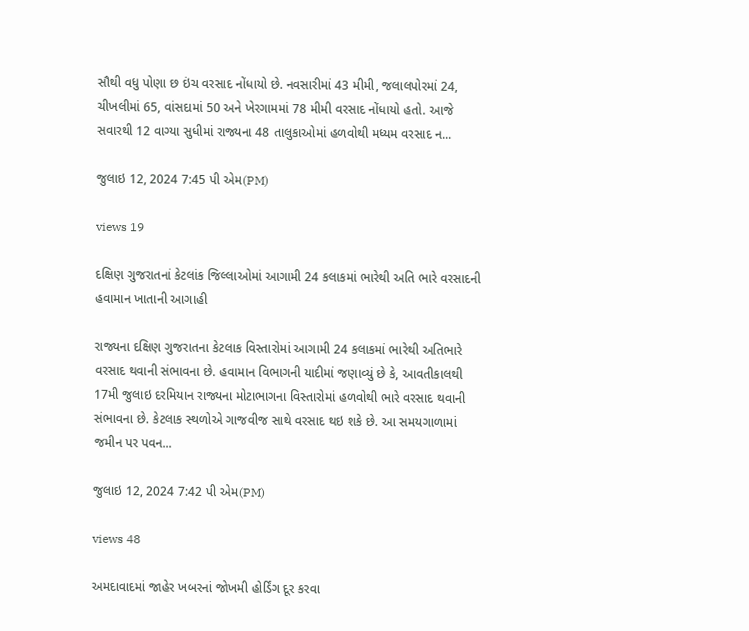સૌથી વધુ પોણા છ ઇંચ વરસાદ નોંધાયો છે. નવસારીમાં 43 મીમી, જલાલપોરમાં 24, ચીખલીમાં 65, વાંસદામાં 50 અને ખેરગામમાં 78 મીમી વરસાદ નોંધાયો હતો. આજે સવારથી 12 વાગ્યા સુધીમાં રાજ્યના 48 તાલુકાઓમાં હળવોથી મધ્યમ વરસાદ ન...

જુલાઇ 12, 2024 7:45 પી એમ(PM)

views 19

દક્ષિણ ગુજરાતનાં કેટલાંક જિલ્લાઓમાં આગામી 24 કલાકમાં ભારેથી અતિ ભારે વરસાદની હવામાન ખાતાની આગાહી

રાજ્યના દક્ષિણ ગુજરાતના કેટલાક વિસ્તારોમાં આગામી 24 કલાકમાં ભારેથી અતિભારે વરસાદ થવાની સંભાવના છે. હવામાન વિભાગની યાદીમાં જણાવ્યું છે કે, આવતીકાલથી 17મી જુલાઇ દરમિયાન રાજ્યના મોટાભાગના વિસ્તારોમાં હળવોથી ભારે વરસાદ થવાની સંભાવના છે. કેટલાક સ્થળોએ ગાજવીજ સાથે વરસાદ થઇ શકે છે. આ સમયગાળામાં જમીન પર પવન...

જુલાઇ 12, 2024 7:42 પી એમ(PM)

views 48

અમદાવાદમાં જાહેર ખબરનાં જોખમી હોર્ડિંગ દૂર કરવા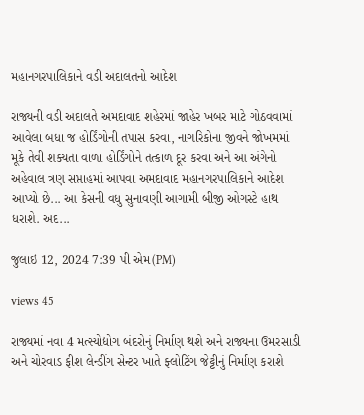મહાનગરપાલિકાને વડી અદાલતનો આદેશ

રાજ્યની વડી અદાલતે અમદાવાદ શહેરમાં જાહેર ખબર માટે ગોઠવવામાં આવેલા બધા જ હોર્ડિંગોની તપાસ કરવા, નાગરિકોના જીવને જોખમમાં મૂકે તેવી શક્યતા વાળા હોર્ડિંગોને તત્કાળ દૂર કરવા અને આ અંગેનો અહેવાલ ત્રણ સપ્તાહમાં આપવા અમદાવાદ મહાનગરપાલિકાને આદેશ આપ્યો છે... આ કેસની વધુ સુનાવણી આગામી બીજી ઓગસ્ટે હાથ ધરાશે. અદ...

જુલાઇ 12, 2024 7:39 પી એમ(PM)

views 45

રાજ્યમાં નવા 4 મત્સ્યોદ્યોગ બંદરોનું નિર્માણ થશે અને રાજ્યના ઉમરસાડી અને ચોરવાડ ફીશ લેન્ડીંગ સેન્ટર ખાતે ફ્લોટિંગ જેટ્ટીનું નિર્માણ કરાશે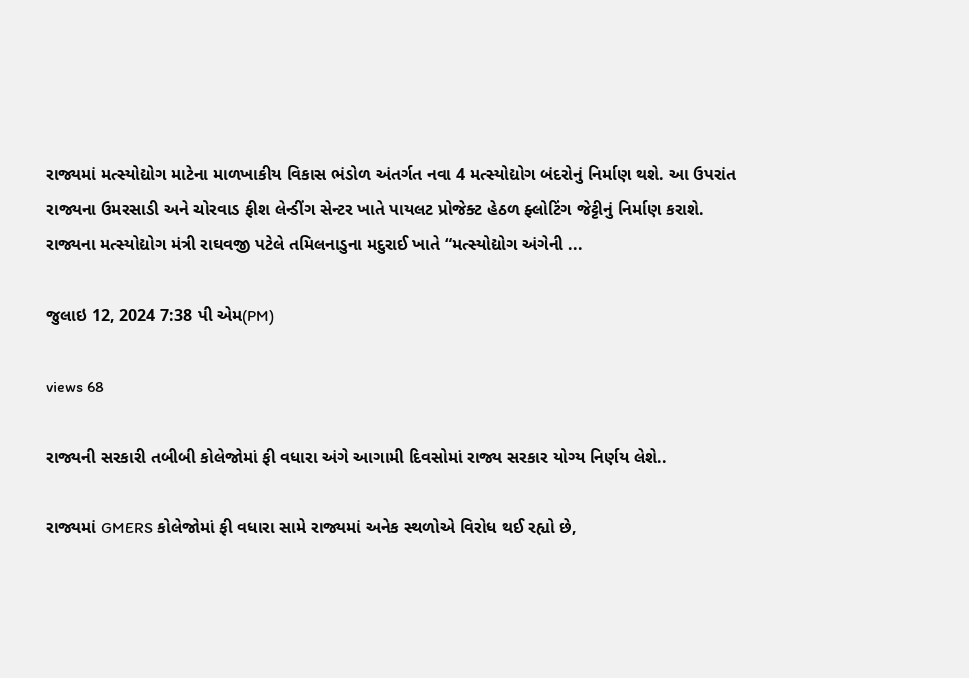રાજ્યમાં મત્સ્યોદ્યોગ માટેના માળખાકીય વિકાસ ભંડોળ અંતર્ગત નવા 4 મત્સ્યોદ્યોગ બંદરોનું નિર્માણ થશે. આ ઉપરાંત રાજ્યના ઉમરસાડી અને ચોરવાડ ફીશ લેન્ડીંગ સેન્ટર ખાતે પાયલટ પ્રોજેક્ટ હેઠળ ફ્લોટિંગ જેટ્ટીનું નિર્માણ કરાશે. રાજ્યના મત્સ્યોદ્યોગ મંત્રી રાઘવજી પટેલે તમિલનાડુના મદુરાઈ ખાતે “મત્સ્યોદ્યોગ અંગેની ...

જુલાઇ 12, 2024 7:38 પી એમ(PM)

views 68

રાજ્યની સરકારી તબીબી કોલેજોમાં ફી વધારા અંગે આગામી દિવસોમાં રાજ્ય સરકાર યોગ્ય નિર્ણય લેશે..

રાજ્યમાં GMERS કોલેજોમાં ફી વધારા સામે રાજ્યમાં અનેક સ્થળોએ વિરોધ થઈ રહ્યો છે,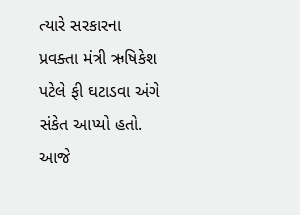ત્યારે સરકારના પ્રવક્તા મંત્રી ઋષિકેશ પટેલે ફી ઘટાડવા અંગે સંકેત આપ્યો હતો. આજે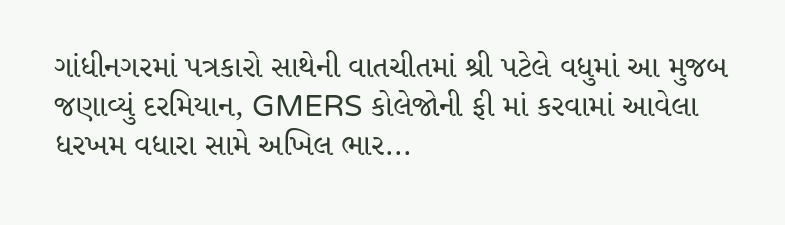ગાંધીનગરમાં પત્રકારો સાથેની વાતચીતમાં શ્રી પટેલે વધુમાં આ મુજબ જણાવ્યું દરમિયાન, GMERS કોલેજોની ફી માં કરવામાં આવેલા ધરખમ વધારા સામે અખિલ ભાર...